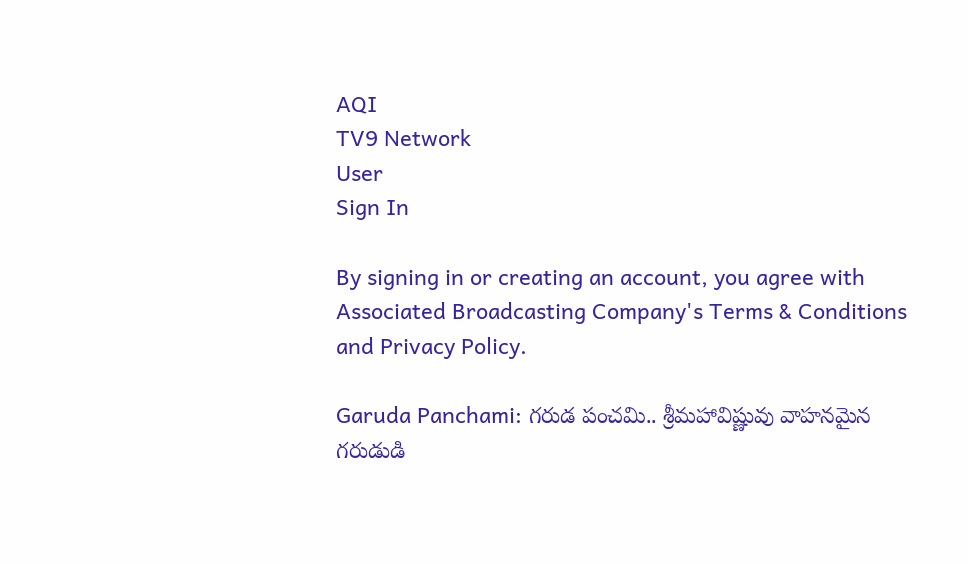AQI
TV9 Network
User
Sign In

By signing in or creating an account, you agree with Associated Broadcasting Company's Terms & Conditions and Privacy Policy.

Garuda Panchami: గరుడ పంచమి.. శ్రీమహావిష్ణువు వాహనమైన గరుడుడి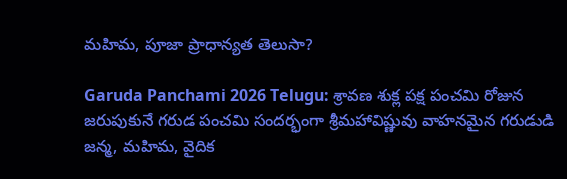మహిమ, పూజా ప్రాధాన్యత తెలుసా?

Garuda Panchami 2026 Telugu: శ్రావణ శుక్ల పక్ష పంచమి రోజున జరుపుకునే గరుడ పంచమి సందర్భంగా శ్రీమహావిష్ణువు వాహనమైన గరుడుడి జన్మ, మహిమ, వైదిక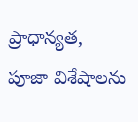ప్రాధాన్యత, పూజా విశేషాలను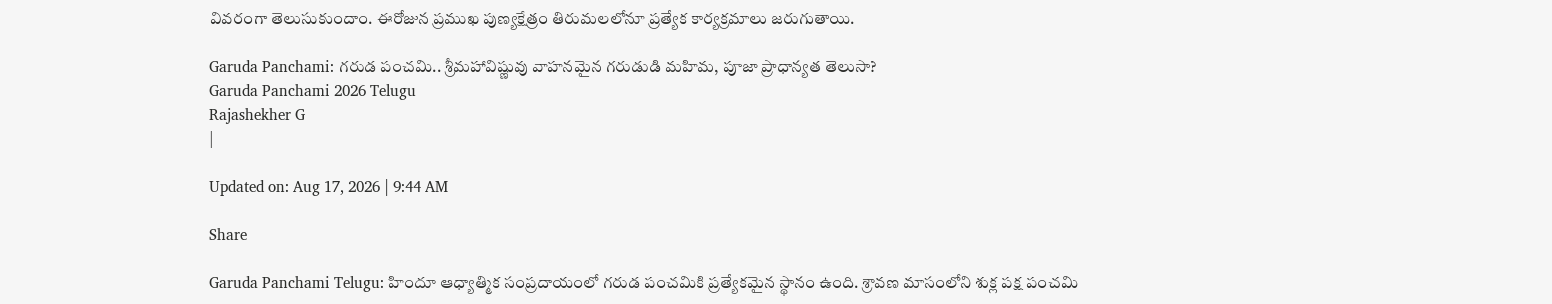వివరంగా తెలుసుకుందాం. ఈరోజున ప్రముఖ పుణ్యక్షేత్రం తిరుమలలోనూ ప్రత్యేక కార్యక్రమాలు జరుగుతాయి.

Garuda Panchami: గరుడ పంచమి.. శ్రీమహావిష్ణువు వాహనమైన గరుడుడి మహిమ, పూజా ప్రాధాన్యత తెలుసా?
Garuda Panchami 2026 Telugu
Rajashekher G
|

Updated on: Aug 17, 2026 | 9:44 AM

Share

Garuda Panchami Telugu: హిందూ ఆధ్యాత్మిక సంప్రదాయంలో గరుడ పంచమికి ప్రత్యేకమైన స్థానం ఉంది. శ్రావణ మాసంలోని శుక్ల పక్ష పంచమి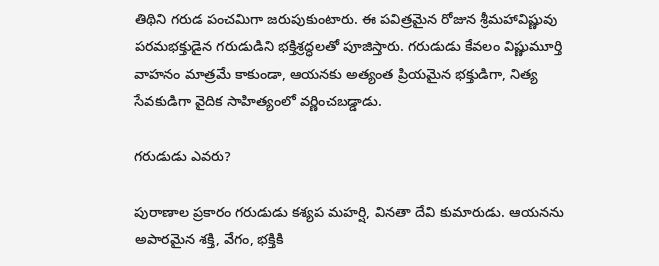తిథిని గరుడ పంచమిగా జరుపుకుంటారు. ఈ పవిత్రమైన రోజున శ్రీమహావిష్ణువు పరమభక్తుడైన గరుడుడిని భక్తిశ్రద్ధలతో పూజిస్తారు. గరుడుడు కేవలం విష్ణుమూర్తి వాహనం మాత్రమే కాకుండా, ఆయనకు అత్యంత ప్రియమైన భక్తుడిగా, నిత్య సేవకుడిగా వైదిక సాహిత్యంలో వర్ణించబడ్డాడు.

గరుడుడు ఎవరు?

పురాణాల ప్రకారం గరుడుడు కశ్యప మహర్షి, వినతా దేవి కుమారుడు. ఆయనను అపారమైన శక్తి, వేగం, భక్తికి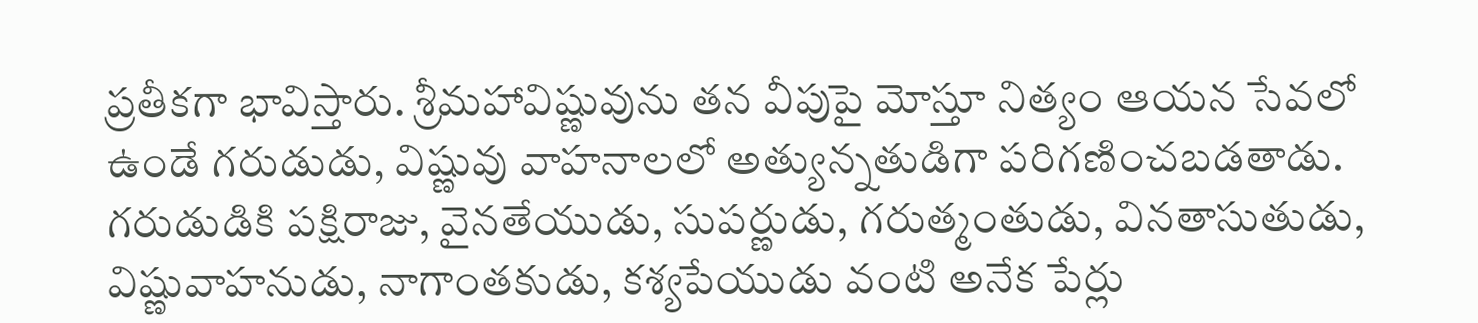ప్రతీకగా భావిస్తారు. శ్రీమహావిష్ణువును తన వీపుపై మోస్తూ నిత్యం ఆయన సేవలో ఉండే గరుడుడు, విష్ణువు వాహనాలలో అత్యున్నతుడిగా పరిగణించబడతాడు. గరుడుడికి పక్షిరాజు, వైనతేయుడు, సుపర్ణుడు, గరుత్మంతుడు, వినతాసుతుడు, విష్ణువాహనుడు, నాగాంతకుడు, కశ్యపేయుడు వంటి అనేక పేర్లు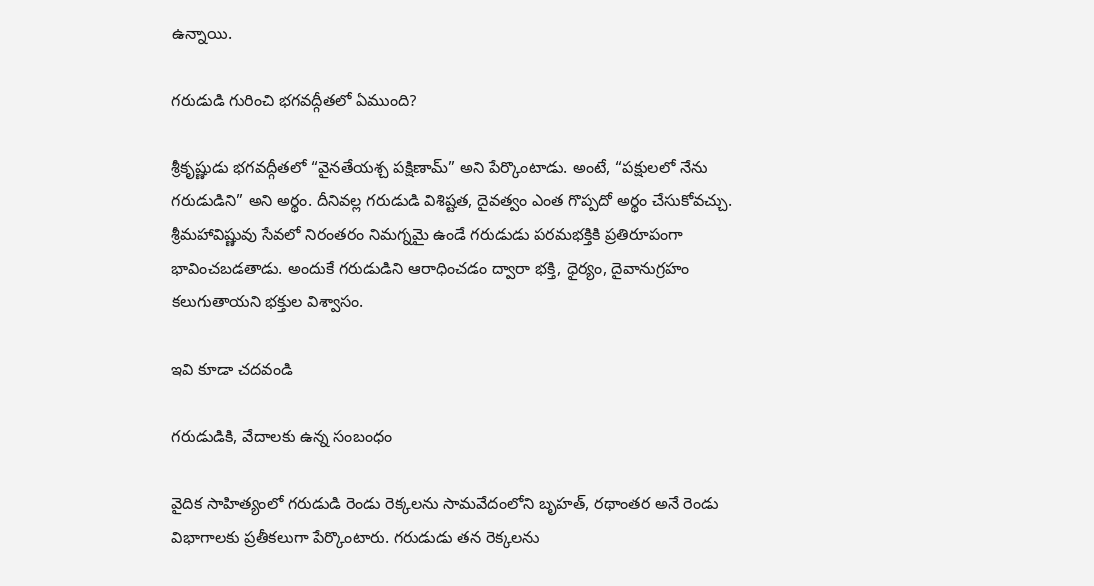ఉన్నాయి.

గరుడుడి గురించి భగవద్గీతలో ఏముంది?

శ్రీకృష్ణుడు భగవద్గీతలో “వైనతేయశ్చ పక్షిణామ్” అని పేర్కొంటాడు. అంటే, “పక్షులలో నేను గరుడుడిని” అని అర్థం. దీనివల్ల గరుడుడి విశిష్టత, దైవత్వం ఎంత గొప్పదో అర్థం చేసుకోవచ్చు. శ్రీమహావిష్ణువు సేవలో నిరంతరం నిమగ్నమై ఉండే గరుడుడు పరమభక్తికి ప్రతిరూపంగా భావించబడతాడు. అందుకే గరుడుడిని ఆరాధించడం ద్వారా భక్తి, ధైర్యం, దైవానుగ్రహం కలుగుతాయని భక్తుల విశ్వాసం.

ఇవి కూడా చదవండి

గరుడుడికి, వేదాలకు ఉన్న సంబంధం

వైదిక సాహిత్యంలో గరుడుడి రెండు రెక్కలను సామవేదంలోని బృహత్, రథాంతర అనే రెండు విభాగాలకు ప్రతీకలుగా పేర్కొంటారు. గరుడుడు తన రెక్కలను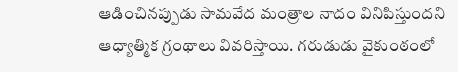ఆడించినప్పుడు సామవేద మంత్రాల నాదం వినిపిస్తుందని ఆధ్యాత్మిక గ్రంథాలు వివరిస్తాయి. గరుడుడు వైకుంఠంలో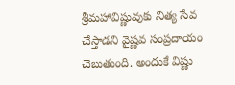శ్రీమహావిష్ణువుకు నిత్య సేవ చేస్తాడని వైష్ణవ సంప్రదాయం చెబుతుంది. అందుకే విష్ణు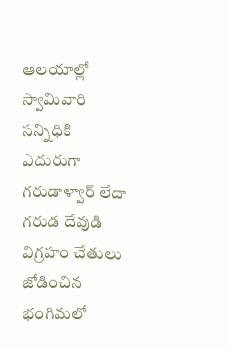ఆలయాల్లో స్వామివారి సన్నిధికి ఎదురుగా గరుడాళ్వార్ లేదా గరుడ దేవుడి విగ్రహం చేతులు జోడించిన భంగిమలో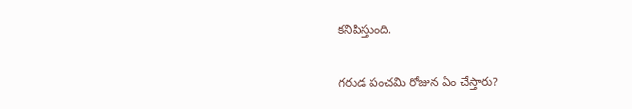కనిపిస్తుంది.

గరుడ పంచమి రోజున ఏం చేస్తారు?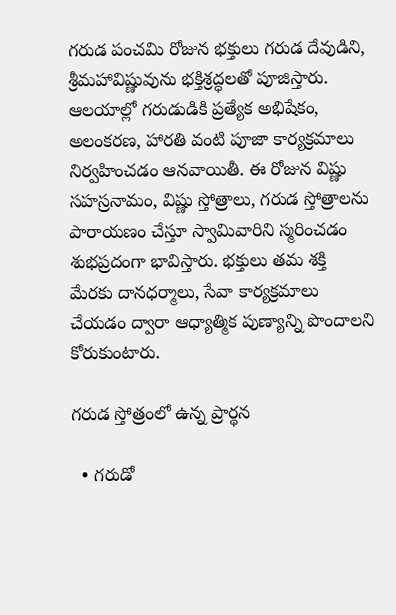గరుడ పంచమి రోజున భక్తులు గరుడ దేవుడిని, శ్రీమహావిష్ణువును భక్తిశ్రద్ధలతో పూజిస్తారు. ఆలయాల్లో గరుడుడికి ప్రత్యేక అభిషేకం, అలంకరణ, హారతి వంటి పూజా కార్యక్రమాలు నిర్వహించడం ఆనవాయితీ. ఈ రోజున విష్ణు సహస్రనామం, విష్ణు స్తోత్రాలు, గరుడ స్తోత్రాలను పారాయణం చేస్తూ స్వామివారిని స్మరించడం శుభప్రదంగా భావిస్తారు. భక్తులు తమ శక్తి మేరకు దానధర్మాలు, సేవా కార్యక్రమాలు చేయడం ద్వారా ఆధ్యాత్మిక పుణ్యాన్ని పొందాలని కోరుకుంటారు.

గరుడ స్తోత్రంలో ఉన్న ప్రార్థన

  • గరుడో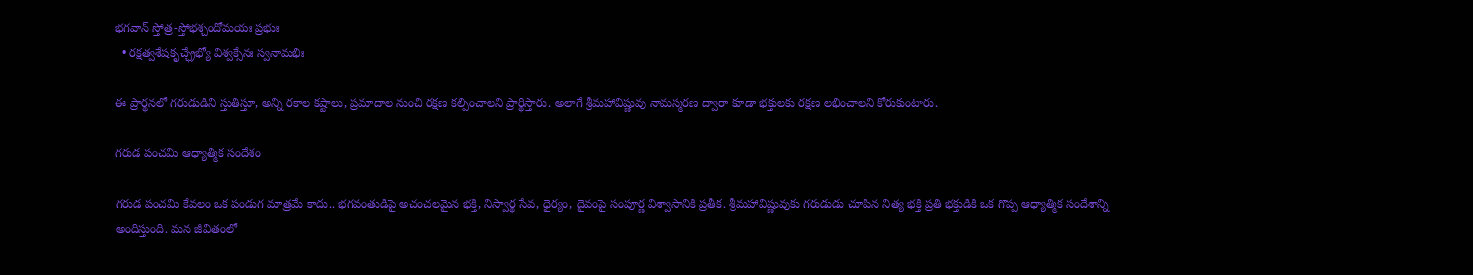భగవాన్ స్తోత్ర-స్తోభశ్చందోమయః ప్రభుః
  • రక్షత్వశేషకృచ్ఛ్రేభ్యో విశ్వక్సేనః స్వనామభిః

ఈ ప్రార్థనలో గరుడుడిని స్తుతిస్తూ, అన్ని రకాల కష్టాలు, ప్రమాదాల నుంచి రక్షణ కల్పించాలని ప్రార్థిస్తారు. అలాగే శ్రీమహావిష్ణువు నామస్మరణ ద్వారా కూడా భక్తులకు రక్షణ లభించాలని కోరుకుంటారు.

గరుడ పంచమి ఆధ్యాత్మిక సందేశం

గరుడ పంచమి కేవలం ఒక పండుగ మాత్రమే కాదు.. భగవంతుడిపై అచంచలమైన భక్తి, నిస్వార్థ సేవ, ధైర్యం, దైవంపై సంపూర్ణ విశ్వాసానికి ప్రతీక. శ్రీమహావిష్ణువుకు గరుడుడు చూపిన నిత్య భక్తి ప్రతి భక్తుడికి ఒక గొప్ప ఆధ్యాత్మిక సందేశాన్ని అందిస్తుంది. మన జీవితంలో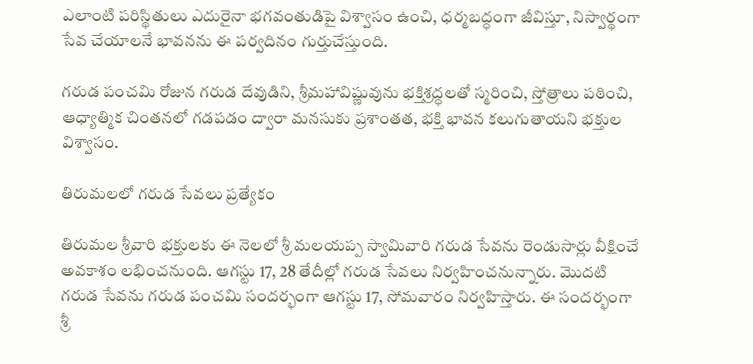ఎలాంటి పరిస్థితులు ఎదురైనా భగవంతుడిపై విశ్వాసం ఉంచి, ధర్మబద్ధంగా జీవిస్తూ, నిస్వార్థంగా సేవ చేయాలనే భావనను ఈ పర్వదినం గుర్తుచేస్తుంది.

గరుడ పంచమి రోజున గరుడ దేవుడిని, శ్రీమహావిష్ణువును భక్తిశ్రద్ధలతో స్మరించి, స్తోత్రాలు పఠించి, ఆధ్యాత్మిక చింతనలో గడపడం ద్వారా మనసుకు ప్రశాంతత, భక్తి భావన కలుగుతాయని భక్తుల విశ్వాసం.

తిరుమలలో గరుడ సేవలు ప్రత్యేకం

తిరుమల శ్రీవారి భక్తులకు ఈ నెలలో శ్రీ మలయప్ప స్వామివారి గరుడ సేవను రెండుసార్లు వీక్షించే అవకాశం లభించనుంది. ఆగస్టు 17, 28 తేదీల్లో గరుడ సేవలు నిర్వహించనున్నారు. మొదటి గరుడ సేవను గరుడ పంచమి సందర్భంగా ఆగస్టు 17, సోమవారం నిర్వహిస్తారు. ఈ సందర్భంగా శ్రీ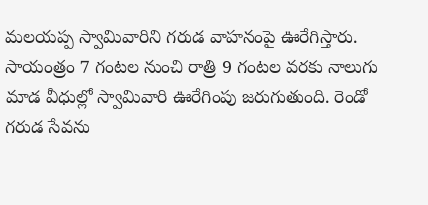మలయప్ప స్వామివారిని గరుడ వాహనంపై ఊరేగిస్తారు. సాయంత్రం 7 గంటల నుంచి రాత్రి 9 గంటల వరకు నాలుగు మాడ వీధుల్లో స్వామివారి ఊరేగింపు జరుగుతుంది. రెండో గరుడ సేవను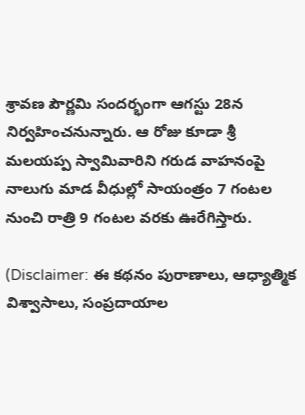శ్రావణ పౌర్ణమి సందర్భంగా ఆగస్టు 28న నిర్వహించనున్నారు. ఆ రోజు కూడా శ్రీ మలయప్ప స్వామివారిని గరుడ వాహనంపై నాలుగు మాడ వీధుల్లో సాయంత్రం 7 గంటల నుంచి రాత్రి 9 గంటల వరకు ఊరేగిస్తారు.

(Disclaimer: ఈ కథనం పురాణాలు, ఆధ్యాత్మిక విశ్వాసాలు, సంప్రదాయాల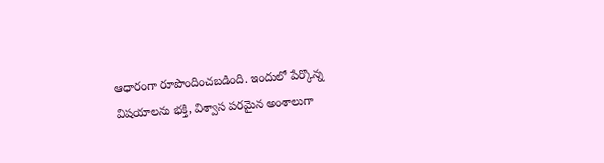ఆధారంగా రూపొందించబడింది. ఇందులో పేర్కొన్న విషయాలను భక్తి, విశ్వాస పరమైన అంశాలుగా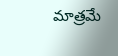మాత్రమే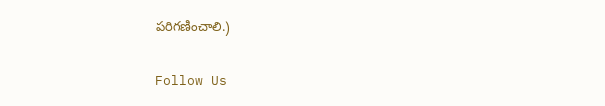పరిగణించాలి.)

Follow Us